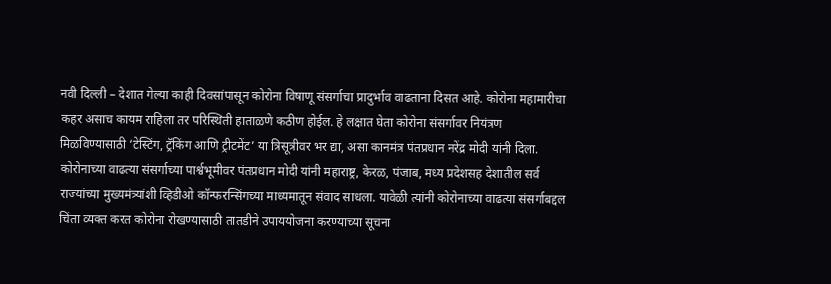नवी दिल्ली – देशात गेल्या काही दिवसांपासून कोरोना विषाणू संसर्गाचा प्रादुर्भाव वाढताना दिसत आहे. कोरोना महामारीचा कहर असाच कायम राहिला तर परिस्थिती हाताळणे कठीण होईल. हे लक्षात घेता कोरोना संसर्गावर नियंत्रण मिळविण्यासाठी ‘टेस्टिंग, ट्रॅकिंग आणि ट्रीटमेंट’ या त्रिसूत्रीवर भर द्या, असा कानमंत्र पंतप्रधान नरेंद्र मोदी यांनी दिला.
कोरोनाच्या वाढत्या संसर्गाच्या पार्श्वभूमीवर पंतप्रधान मोदी यांनी महाराष्ट्र, केरळ, पंजाब, मध्य प्रदेशसह देशातील सर्व राज्यांच्या मुख्यमंत्र्यांशी व्हिडीओ कॉन्फरन्सिंगच्या माध्यमातून संवाद साधला. यावेळी त्यांनी कोरोनाच्या वाढत्या संसर्गाबद्दल चिंता व्यक्त करत कोरोना रोखण्यासाठी तातडीने उपाययोजना करण्याच्या सूचना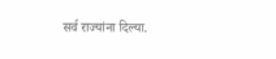सर्व राज्यांना दिल्या.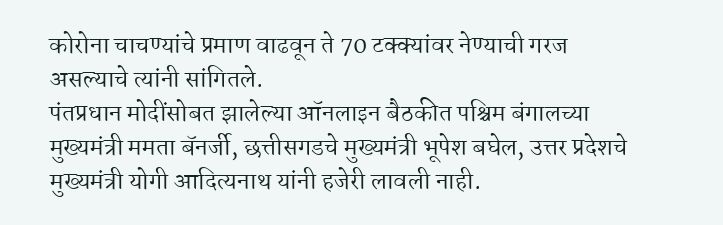कोरोना चाचण्यांचे प्रमाण वाढवून ते 70 टक्क्यांवर नेण्याची गरज असल्याचे त्यांनी सांगितले.
पंतप्रधान मोदींसोबत झालेल्या ऑनलाइन बैठकीत पश्चिम बंगालच्या मुख्यमंत्री ममता बॅनर्जी, छत्तीसगडचे मुख्यमंत्री भूपेश बघेल, उत्तर प्रदेशचे मुख्यमंत्री योगी आदित्यनाथ यांनी हजेरी लावली नाही.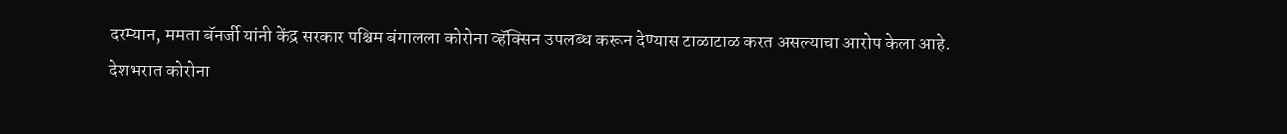दरम्यान, ममता बॅनर्जी यांनी केंद्र सरकार पश्चिम बंगालला कोरोना व्हॅक्सिन उपलब्ध करून देण्यास टाळाटाळ करत असल्याचा आरोप केला आहे.
देशभरात कोरोना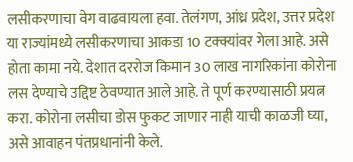लसीकरणाचा वेग वाढवायला हवा. तेलंगण, आंध्र प्रदेश, उत्तर प्रदेश या राज्यांमध्ये लसीकरणाचा आकडा 10 टक्क्यांवर गेला आहे. असे होता कामा नये. देशात दररोज किमान 30 लाख नागरिकांना कोरोना लस देण्याचे उद्दिष्ट ठेवण्यात आले आहे. ते पूर्ण करण्यासाठी प्रयत्न करा. कोरोना लसीचा डोस फुकट जाणार नाही याची काळजी घ्या, असे आवाहन पंतप्रधानांनी केले.